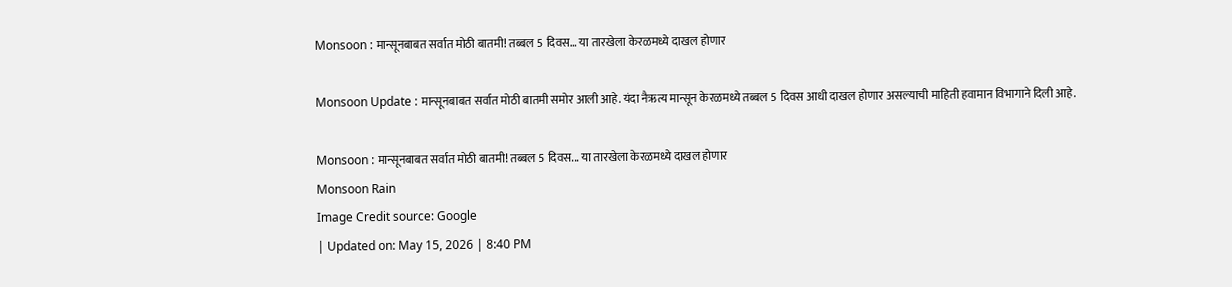Monsoon : मान्सूनबाबत सर्वात मोठी बातमी! तब्बल 5 दिवस… या तारखेला केरळमध्ये दाखल होणार

Monsoon Update : मान्सूनबाबत सर्वात मोठी बातमी समोर आली आहे. यंदा नैऋत्य मान्सून केरळमध्ये तब्बल 5 दिवस आधी दाखल होणार असल्याची माहिती हवामान विभागाने दिली आहे.

Monsoon : मान्सूनबाबत सर्वात मोठी बातमी! तब्बल 5 दिवस... या तारखेला केरळमध्ये दाखल होणार
Monsoon Rain
Image Credit source: Google
| Updated on: May 15, 2026 | 8:40 PM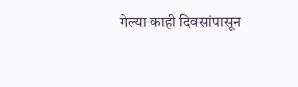गेल्या काही दिवसांपासून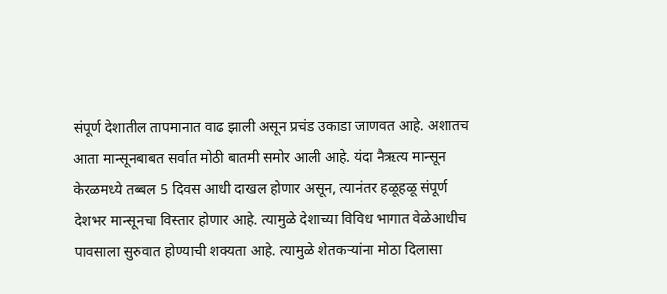संपूर्ण देशातील तापमानात वाढ झाली असून प्रचंड उकाडा जाणवत आहे. अशातच आता मान्सूनबाबत सर्वात मोठी बातमी समोर आली आहे. यंदा नैऋत्य मान्सून केरळमध्ये तब्बल 5 दिवस आधी दाखल होणार असून, त्यानंतर हळूहळू संपूर्ण देशभर मान्सूनचा विस्तार होणार आहे. त्यामुळे देशाच्या विविध भागात वेळेआधीच पावसाला सुरुवात होण्याची शक्यता आहे. त्यामुळे शेतकऱ्यांना मोठा दिलासा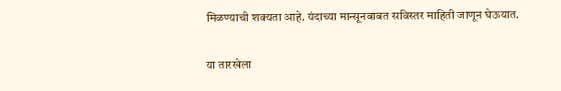मिळण्याची शक्यता आहे. यंदाच्या मान्सूनबाबत सविस्तर माहिती जाणून घेऊयात.

या तारखेला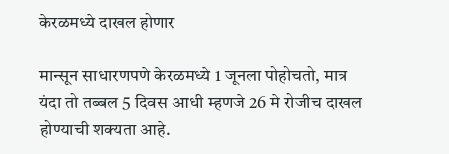केरळमध्ये दाखल होणार

मान्सून साधारणपणे केरळमध्ये 1 जूनला पोहोचतो, मात्र यंदा तो तब्बल 5 दिवस आधी म्हणजे 26 मे रोजीच दाखल होण्याची शक्यता आहे.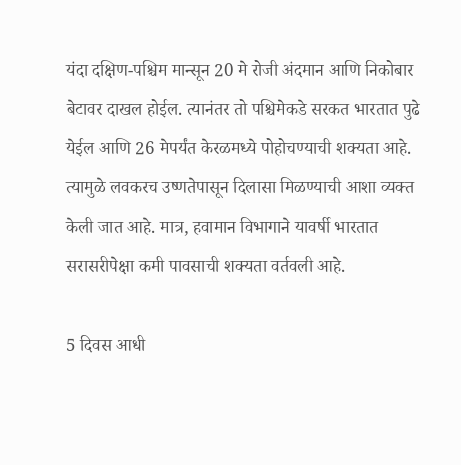यंदा दक्षिण-पश्चिम मान्सून 20 मे रोजी अंदमान आणि निकोबार बेटावर दाखल होईल. त्यानंतर तो पश्चिमेकडे सरकत भारतात पुढे येईल आणि 26 मेपर्यंत केरळमध्ये पोहोचण्याची शक्यता आहे. त्यामुळे लवकरच उष्णतेपासून दिलासा मिळण्याची आशा व्यक्त केली जात आहे. मात्र, हवामान विभागाने यावर्षी भारतात सरासरीपेक्षा कमी पावसाची शक्यता वर्तवली आहे.

5 दिवस आधी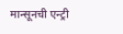मान्सूनची एन्ट्री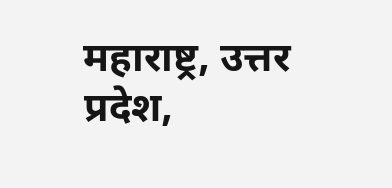महाराष्ट्र, उत्तर प्रदेश,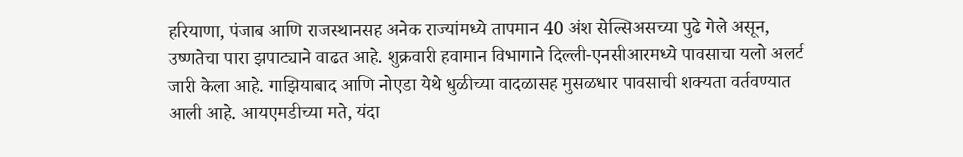हरियाणा, पंजाब आणि राजस्थानसह अनेक राज्यांमध्ये तापमान 40 अंश सेल्सिअसच्या पुढे गेले असून, उष्णतेचा पारा झपाट्याने वाढत आहे. शुक्रवारी हवामान विभागाने दिल्ली-एनसीआरमध्ये पावसाचा यलो अलर्ट जारी केला आहे. गाझियाबाद आणि नोएडा येथे धुळीच्या वादळासह मुसळधार पावसाची शक्यता वर्तवण्यात आली आहे. आयएमडीच्या मते, यंदा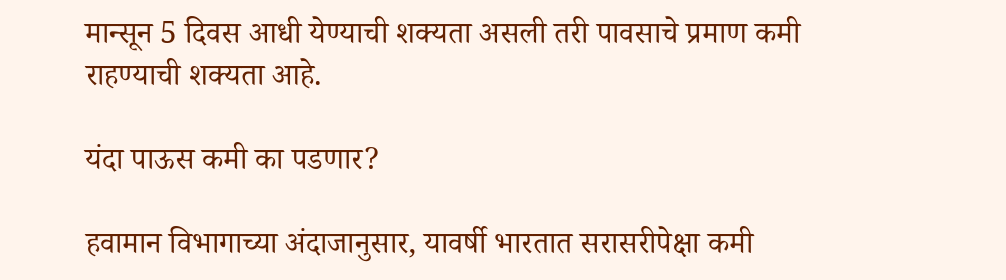मान्सून 5 दिवस आधी येण्याची शक्यता असली तरी पावसाचे प्रमाण कमी राहण्याची शक्यता आहे.

यंदा पाऊस कमी का पडणार?

हवामान विभागाच्या अंदाजानुसार, यावर्षी भारतात सरासरीपेक्षा कमी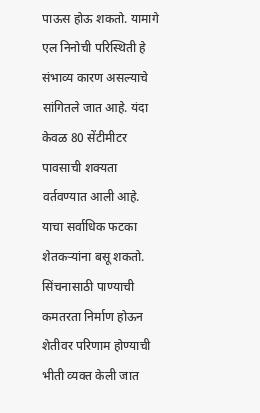पाऊस होऊ शकतो. यामागे एल निनोची परिस्थिती हे संभाव्य कारण असल्याचे सांगितले जात आहे. यंदा केवळ 80 सेंटीमीटर पावसाची शक्यता वर्तवण्यात आली आहे. याचा सर्वाधिक फटका शेतकऱ्यांना बसू शकतो. सिंचनासाठी पाण्याची कमतरता निर्माण होऊन शेतीवर परिणाम होण्याची भीती व्यक्त केली जात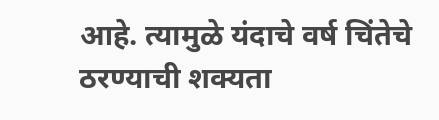आहे. त्यामुळे यंदाचे वर्ष चिंतेचे ठरण्याची शक्यता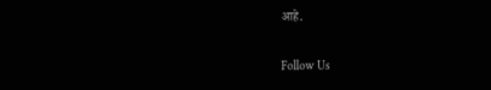आहे.

Follow Us